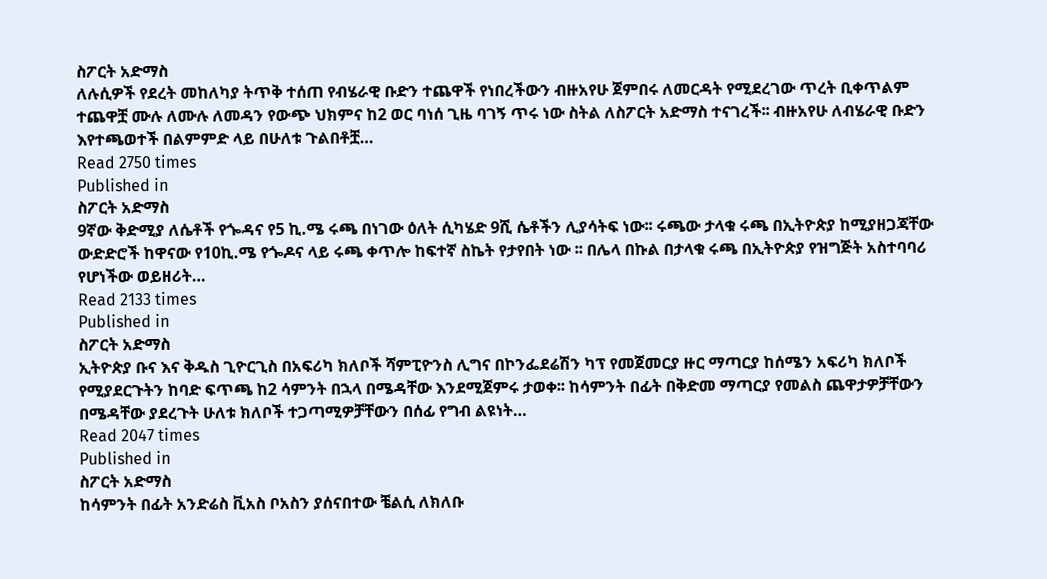ስፖርት አድማስ
ለሉሲዎች የደረት መከለካያ ትጥቅ ተሰጠ የብሄራዊ ቡድን ተጨዋች የነበረችውን ብዙአየሁ ጀምበሩ ለመርዳት የሚደረገው ጥረት ቢቀጥልም ተጨዋቿ ሙሉ ለሙሉ ለመዳን የውጭ ህክምና ከ2 ወር ባነሰ ጊዜ ባገኝ ጥሩ ነው ስትል ለስፖርት አድማስ ተናገረች፡፡ ብዙአየሁ ለብሄራዊ ቡድን እየተጫወተች በልምምድ ላይ በሁለቱ ጉልበቶቿ…
Read 2750 times
Published in
ስፖርት አድማስ
9ኛው ቅድሚያ ለሴቶች የጐዳና የ5 ኪ.ሜ ሩጫ በነገው ዕለት ሲካሄድ 9ሺ ሴቶችን ሊያሳትፍ ነው፡፡ ሩጫው ታላቁ ሩጫ በኢትዮጵያ ከሚያዘጋጃቸው ውድድሮች ከዋናው የ10ኪ.ሜ የጐዶና ላይ ሩጫ ቀጥሎ ከፍተኛ ስኬት የታየበት ነው ፡፡ በሌላ በኩል በታላቁ ሩጫ በኢትዮጵያ የዝግጅት አስተባባሪ የሆነችው ወይዘሪት…
Read 2133 times
Published in
ስፖርት አድማስ
ኢትዮጵያ ቡና እና ቅዱስ ጊዮርጊስ በአፍሪካ ክለቦች ሻምፒዮንስ ሊግና በኮንፌደሬሽን ካፕ የመጀመርያ ዙር ማጣርያ ከሰሜን አፍሪካ ክለቦች የሚያደርጉትን ከባድ ፍጥጫ ከ2 ሳምንት በኋላ በሜዳቸው እንደሚጀምሩ ታወቀ፡፡ ከሳምንት በፊት በቅድመ ማጣርያ የመልስ ጨዋታዎቻቸውን በሜዳቸው ያደረጉት ሁለቱ ክለቦች ተጋጣሚዎቻቸውን በሰፊ የግብ ልዩነት…
Read 2047 times
Published in
ስፖርት አድማስ
ከሳምንት በፊት አንድሬስ ቪአስ ቦአስን ያሰናበተው ቼልሲ ለክለቡ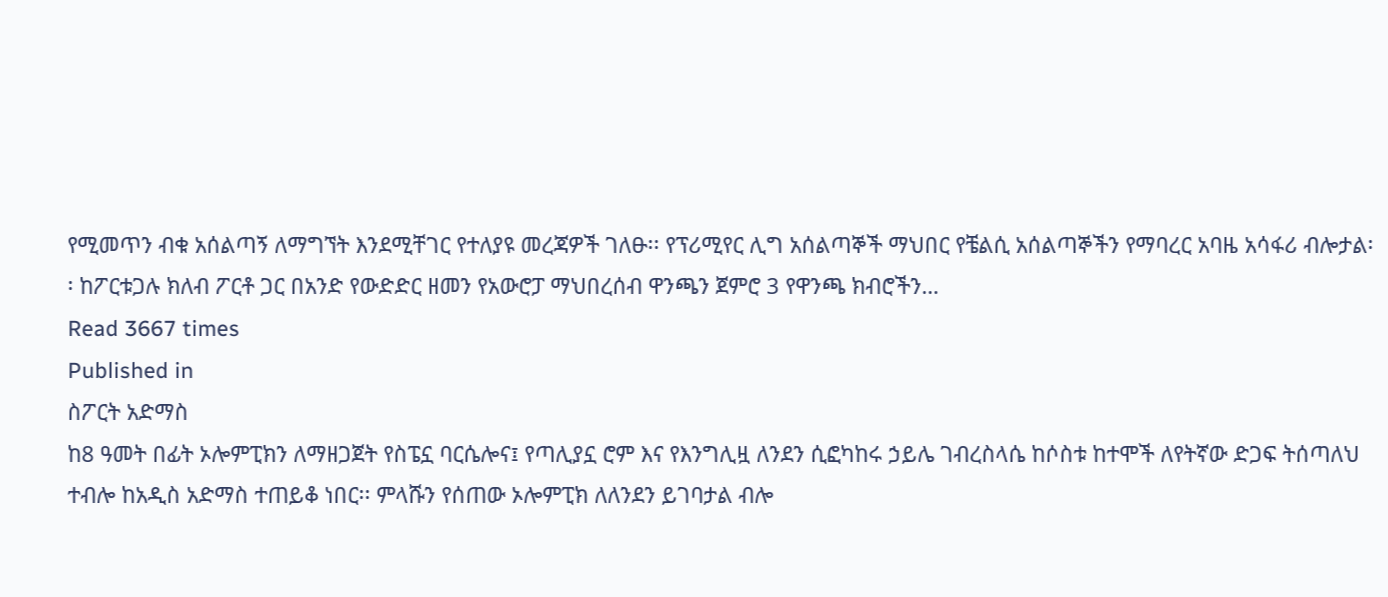የሚመጥን ብቁ አሰልጣኝ ለማግኘት እንደሚቸገር የተለያዩ መረጃዎች ገለፁ፡፡ የፕሪሚየር ሊግ አሰልጣኞች ማህበር የቼልሲ አሰልጣኞችን የማባረር አባዜ አሳፋሪ ብሎታል፡፡ ከፖርቱጋሉ ክለብ ፖርቶ ጋር በአንድ የውድድር ዘመን የአውሮፓ ማህበረሰብ ዋንጫን ጀምሮ 3 የዋንጫ ክብሮችን…
Read 3667 times
Published in
ስፖርት አድማስ
ከ8 ዓመት በፊት ኦሎምፒክን ለማዘጋጀት የስፔኗ ባርሴሎና፤ የጣሊያኗ ሮም እና የእንግሊዟ ለንደን ሲፎካከሩ ኃይሌ ገብረስላሴ ከሶስቱ ከተሞች ለየትኛው ድጋፍ ትሰጣለህ ተብሎ ከአዲስ አድማስ ተጠይቆ ነበር፡፡ ምላሹን የሰጠው ኦሎምፒክ ለለንደን ይገባታል ብሎ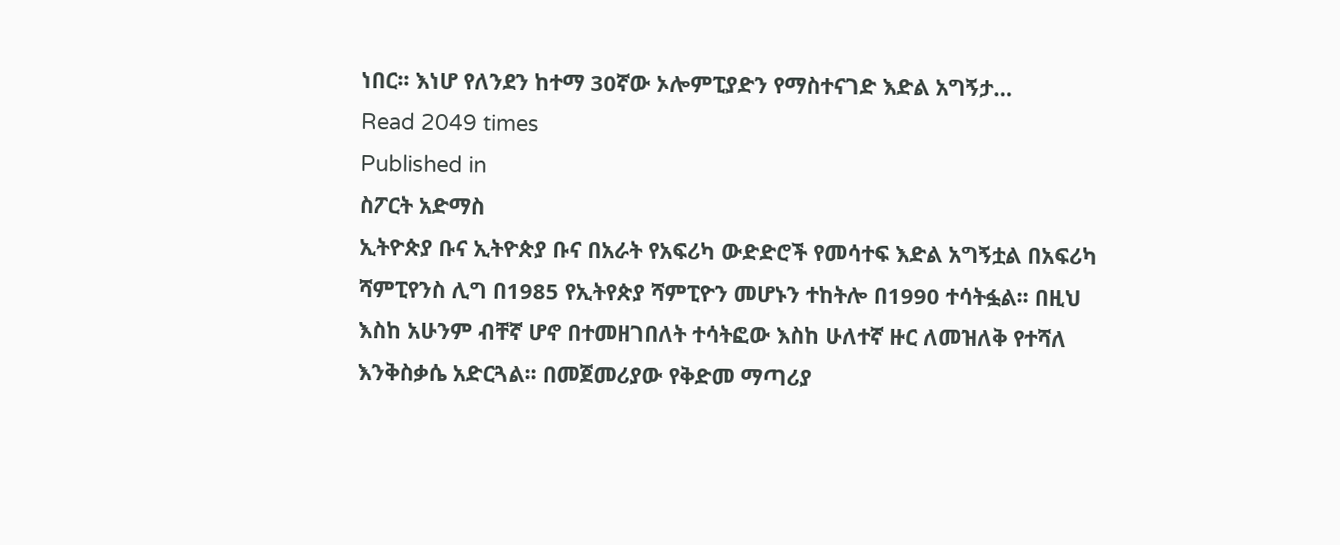ነበር፡፡ እነሆ የለንደን ከተማ 30ኛው ኦሎምፒያድን የማስተናገድ እድል አግኝታ…
Read 2049 times
Published in
ስፖርት አድማስ
ኢትዮጵያ ቡና ኢትዮጵያ ቡና በአራት የአፍሪካ ውድድሮች የመሳተፍ እድል አግኝቷል በአፍሪካ ሻምፒየንስ ሊግ በ1985 የኢትየጵያ ሻምፒዮን መሆኑን ተከትሎ በ1990 ተሳትፏል፡፡ በዚህ እስከ አሁንም ብቸኛ ሆኖ በተመዘገበለት ተሳትፎው እስከ ሁለተኛ ዙር ለመዝለቅ የተሻለ እንቅስቃሴ አድርጓል፡፡ በመጀመሪያው የቅድመ ማጣሪያ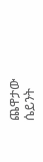ጨዋታው ሴይንት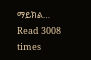ማይክል…
Read 3008 times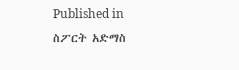Published in
ስፖርት አድማስ